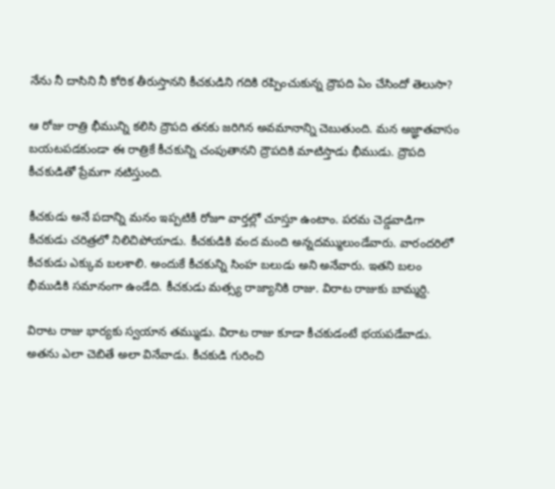నేను నీ దాసిని నీ కోరిక తీరుస్తానని కీచకుడిని గదికి రప్పించుకున్న ద్రౌపది ఏం చేసిందో తెలుసా?

ఆ రోజు రాత్రి భీమున్ని కలిసి ద్రౌపది తనకు జరిగిన అవమానాన్ని చెబుతుంది. మన అజ్ఞాతవాసం బయటపడకుండా ఈ రాత్రికే కీచకున్ని చంపుతానని ద్రౌపదికి మాటిస్తాడు భీముడు. ద్రౌపది కీచకుడితో ప్రేమగా నటిస్తుంది.

కీచకుడు అనే పదాన్ని మనం ఇప్పటికీ రోజూ వార్తల్లో చూస్తూ ఉంటాం. పరమ చెడ్డవాడిగా కీచకుడు చరిత్రలో నిలిచిపోయాడు. కీచకుడికి వంద మంది అన్నదమ్ములుండేవారు. వారందరిలో కీచకుడు ఎక్కువ బలశాలి. అందుకే కీచకున్ని సింహ బలుడు అని అనేవారు. ఇతని బలం భీముడికి సమానంగా ఉండేది. కీచకుడు మత్స్య రాజ్యానికి రాజు. విరాట రాజుకు బామ్మర్ది.

విరాట రాజు భార్యకు స్వయాన తమ్ముడు. విరాట రాజు కూడా కీచకుడంటే భయపడేవాడు. అతను ఎలా చెబితే అలా వినేవాడు. కీచకుడి గురించి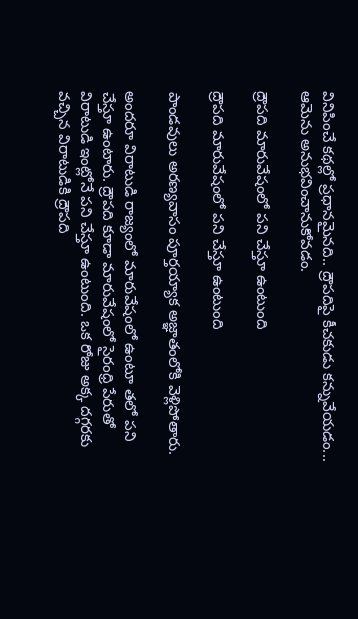వినిపించే కథల్లో ప్రధానమైనది.. ద్రౌపదిపై కీచకుడు కన్నువేయడం... ఆమెను అనుభవించానుకోవడం.

ద్రౌపది మారువేషంలో పని చేస్తూ ఉంటుంది

ద్రౌపది మారువేషంలో పని చేస్తూ ఉంటుంది

పాండవులు అరణ్యవాసం పూర్తయ్యాక అజ్ఞాతంలోకి వెళ్లిపోతారు.

అందరూ విరాటుడి రాజ్యంలో మారువేషంలో ఉంటూ తలో పని చేస్తూ ఉంటారు. ద్రౌపది కూడా మారువేషంలో సైరంధ్రి పేరుతో విరాటుడి ఇంట్లోనే పని చేస్తూ ఉంటుంది. ఒక రోజు అక్క దగ్గరకు వచ్చిన విరాటుడికి ద్రౌపది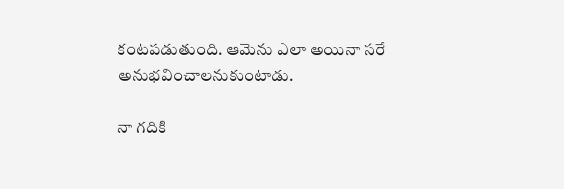కంటపడుతుంది. ఆమెను ఎలా అయినా సరే అనుభవించాలనుకుంటాడు.

నా గదికి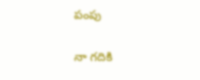పంపు

నా గదికి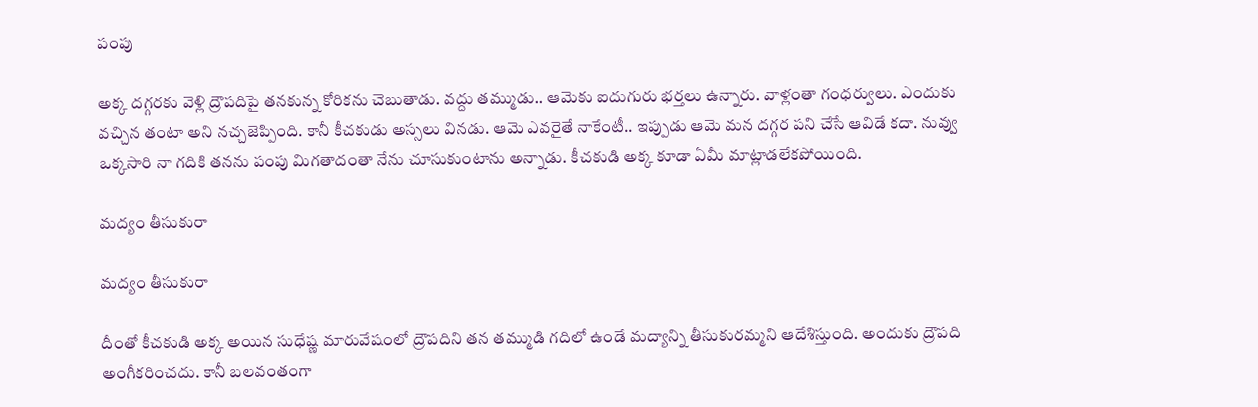పంపు

అక్క దగ్గరకు వెళ్లి ద్రౌపదిపై తనకున్న కోరికను చెబుతాడు. వద్దు తమ్ముడు.. ఆమెకు ఐదుగురు భర్తలు ఉన్నారు. వాళ్లంతా గంధర్వులు. ఎందుకు వచ్చిన తంటా అని నచ్చజెప్పింది. కానీ కీచకుడు అస్సలు వినడు. ఆమె ఎవరైతే నాకేంటీ.. ఇప్పుడు ఆమె మన దగ్గర పని చేసే ఆవిడే కదా. నువ్వు ఒక్కసారి నా గదికి తనను పంపు మిగతాదంతా నేను చూసుకుంటాను అన్నాడు. కీచకుడి అక్క కూడా ఏమీ మాట్లాడలేకపోయింది.

మద్యం తీసుకురా

మద్యం తీసుకురా

దీంతో కీచకుడి అక్క అయిన సుధేష్ణ మారువేషంలో ద్రౌపదిని తన తమ్ముడి గదిలో ఉండే మద్యాన్ని తీసుకురమ్మని ఆదేశిస్తుంది. అందుకు ద్రౌపది అంగీకరించదు. కానీ బలవంతంగా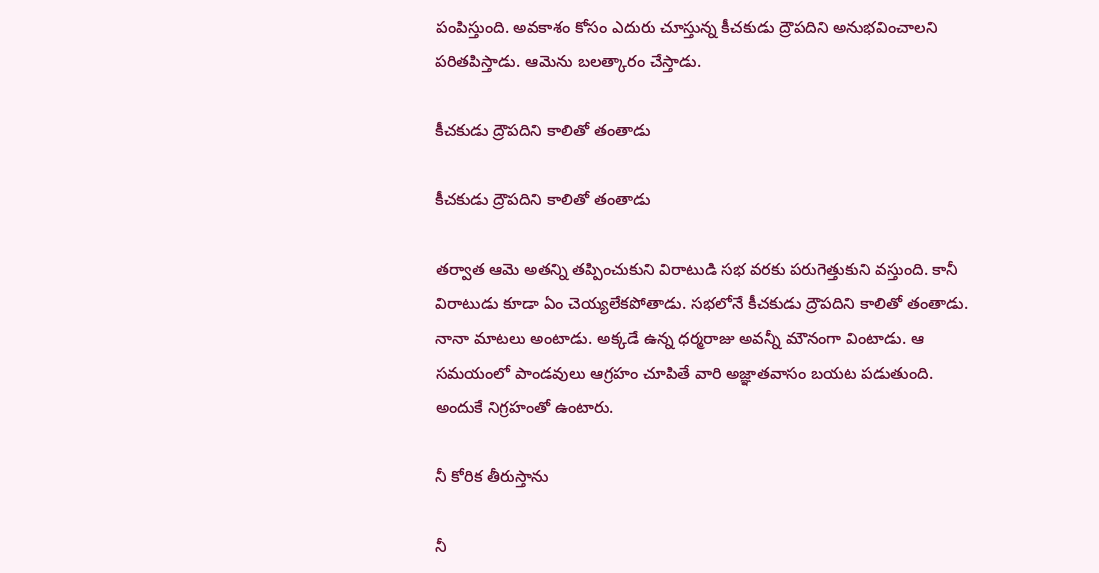పంపిస్తుంది. అవకాశం కోసం ఎదురు చూస్తున్న కీచకుడు ద్రౌపదిని అనుభవించాలని పరితపిస్తాడు. ఆమెను బలత్కారం చేస్తాడు.

కీచకుడు ద్రౌపదిని కాలితో తంతాడు

కీచకుడు ద్రౌపదిని కాలితో తంతాడు

తర్వాత ఆమె అతన్ని తప్పించుకుని విరాటుడి సభ వరకు పరుగెత్తుకుని వస్తుంది. కానీ విరాటుడు కూడా ఏం చెయ్యలేకపోతాడు. సభలోనే కీచకుడు ద్రౌపదిని కాలితో తంతాడు. నానా మాటలు అంటాడు. అక్కడే ఉన్న ధర్మరాజు అవన్నీ మౌనంగా వింటాడు. ఆ సమయంలో పాండవులు ఆగ్రహం చూపితే వారి అజ్ఞాతవాసం బయట పడుతుంది. అందుకే నిగ్రహంతో ఉంటారు.

నీ కోరిక తీరుస్తాను

నీ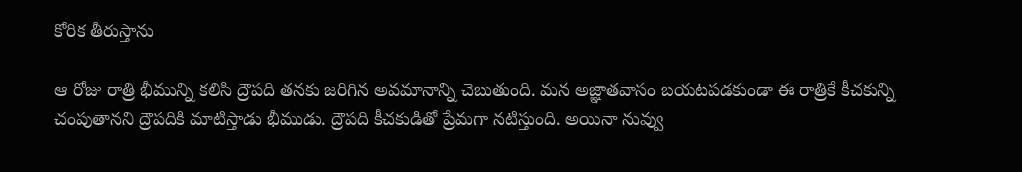కోరిక తీరుస్తాను

ఆ రోజు రాత్రి భీమున్ని కలిసి ద్రౌపది తనకు జరిగిన అవమానాన్ని చెబుతుంది. మన అజ్ఞాతవాసం బయటపడకుండా ఈ రాత్రికే కీచకున్ని చంపుతానని ద్రౌపదికి మాటిస్తాడు భీముడు. ద్రౌపది కీచకుడితో ప్రేమగా నటిస్తుంది. అయినా నువ్వు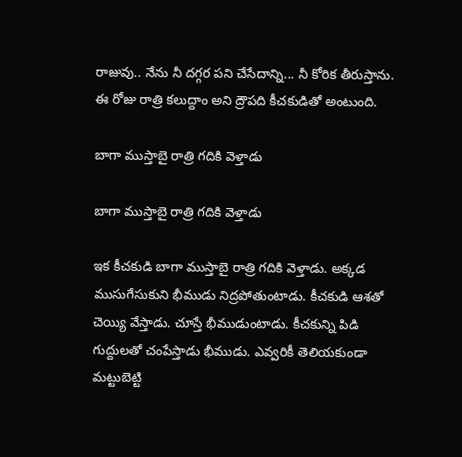రాజువు.. నేను నీ దగ్గర పని చేసేదాన్ని... నీ కోరిక తీరుస్తాను. ఈ రోజు రాత్రి కలుద్దాం అని ద్రౌపది కీచకుడితో అంటుంది.

బాగా ముస్తాబై రాత్రి గదికి వెళ్తాడు

బాగా ముస్తాబై రాత్రి గదికి వెళ్తాడు

ఇక కీచకుడి బాగా ముస్తాబై రాత్రి గదికి వెళ్తాడు. అక్కడ ముసుగేసుకుని భీముడు నిద్రపోతుంటాడు. కీచకుడి ఆశతో చెయ్యి వేస్తాడు. చూస్తే భీముడుంటాడు. కీచకున్ని పిడి గుద్దులతో చంపేస్తాడు భీముడు. ఎవ్వరికీ తెలియకుండా మట్టుబెట్టి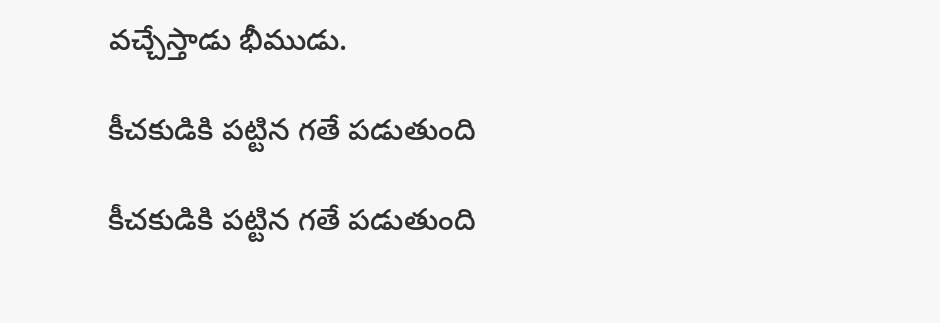వచ్చేస్తాడు భీముడు.

కీచకుడికి పట్టిన గతే పడుతుంది

కీచకుడికి పట్టిన గతే పడుతుంది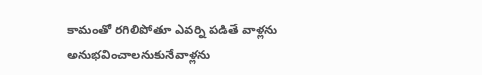కామంతో రగిలిపోతూ ఎవర్ని పడితే వాళ్లను అనుభవించాలనుకునేవాళ్లను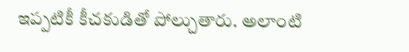ఇప్పటికీ కీచకుడితో పోల్చుతారు. అలాంటి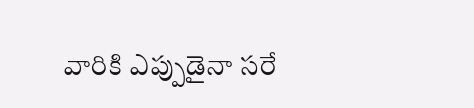వారికి ఎప్పుడైనా సరే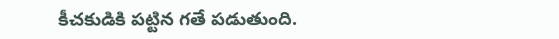కీచకుడికి పట్టిన గతే పడుతుంది.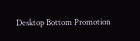Desktop Bottom Promotion